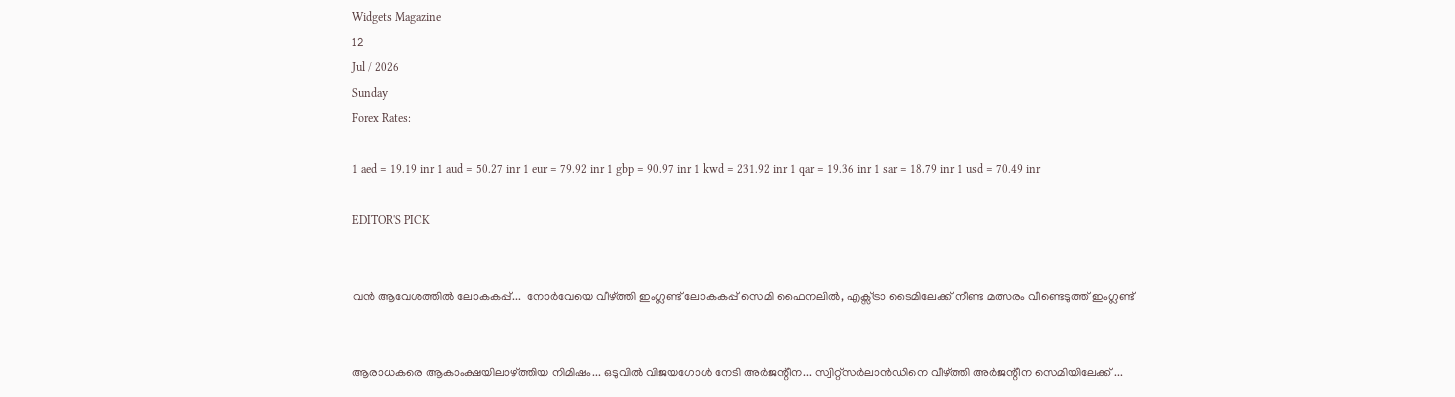Widgets Magazine
12
Jul / 2026
Sunday
Forex Rates:

1 aed = 19.19 inr 1 aud = 50.27 inr 1 eur = 79.92 inr 1 gbp = 90.97 inr 1 kwd = 231.92 inr 1 qar = 19.36 inr 1 sar = 18.79 inr 1 usd = 70.49 inr

EDITOR'S PICK


വൻ ആവേശത്തിൽ ലോകകപ്പ്...  നോർവേയെ വീഴ്ത്തി ഇംഗ്ലണ്ട് ലോകകപ്പ് സെമി ഫൈനലിൽ, എക്സ്ട്രാ ടൈമിലേക്ക് നീണ്ട മത്സരം വീണ്ടെടുത്ത് ഇംഗ്ലണ്ട്


ആരാധകരെ ആകാംക്ഷയിലാഴ്ത്തിയ നിമിഷം... ഒടുവിൽ വിജയഗോൾ നേടി അർജന്റീന... സ്വിറ്റ്സർലാൻഡിനെ വീഴ്ത്തി അ‌ർജന്റീന സെമിയിലേക്ക് ...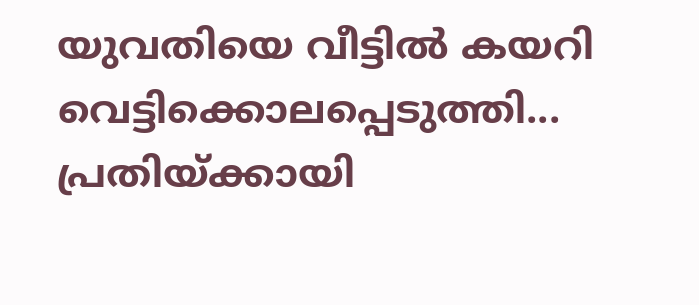യുവതിയെ വീട്ടിൽ കയറി വെട്ടിക്കൊലപ്പെടുത്തി... പ്രതിയ്ക്കായി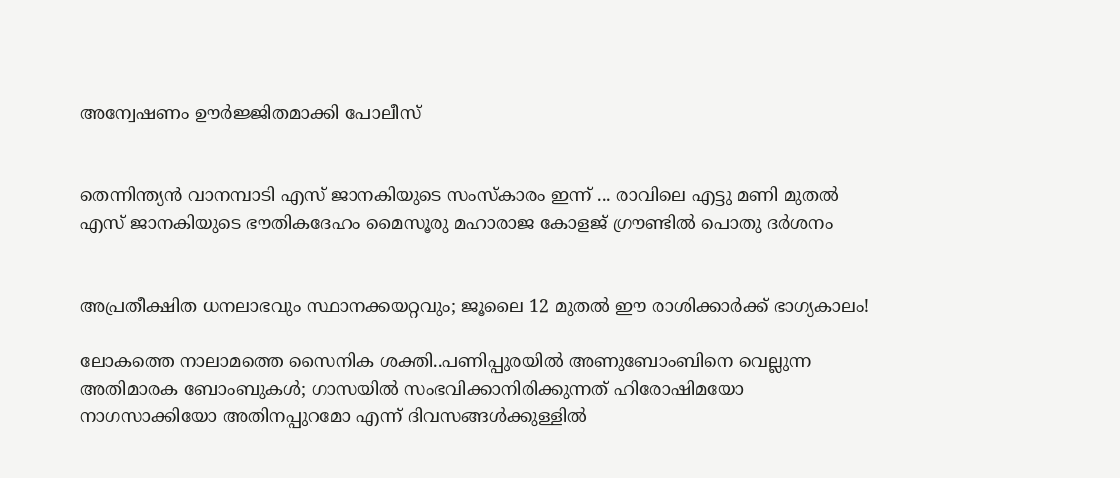അന്വേഷണം ഊർജ്ജിതമാക്കി പോലീസ്


തെന്നിന്ത്യൻ വാനമ്പാടി എസ് ജാനകിയുടെ സംസ്‌കാരം ഇന്ന് ... രാവിലെ എട്ടു മണി മുതൽ എസ് ജാനകിയുടെ ഭൗതികദേഹം മൈസൂരു മഹാരാജ കോളജ് ഗ്രൗണ്ടിൽ പൊതു ദർശനം


അപ്രതീക്ഷിത ധനലാഭവും സ്ഥാനക്കയറ്റവും; ജൂലൈ 12 മുതൽ ഈ രാശിക്കാർക്ക് ഭാഗ്യകാലം!

ലോകത്തെ നാലാമത്തെ സൈനിക ശക്തി..പണിപ്പുരയിൽ അണുബോംബിനെ വെല്ലുന്ന അതിമാരക ബോംബുകള്‍; ഗാസയില്‍ സംഭവിക്കാനിരിക്കുന്നത് ഹിരോഷിമയോ നാഗസാക്കിയോ അതിനപ്പുറമോ എന്ന് ദിവസങ്ങള്‍ക്കുള്ളില്‍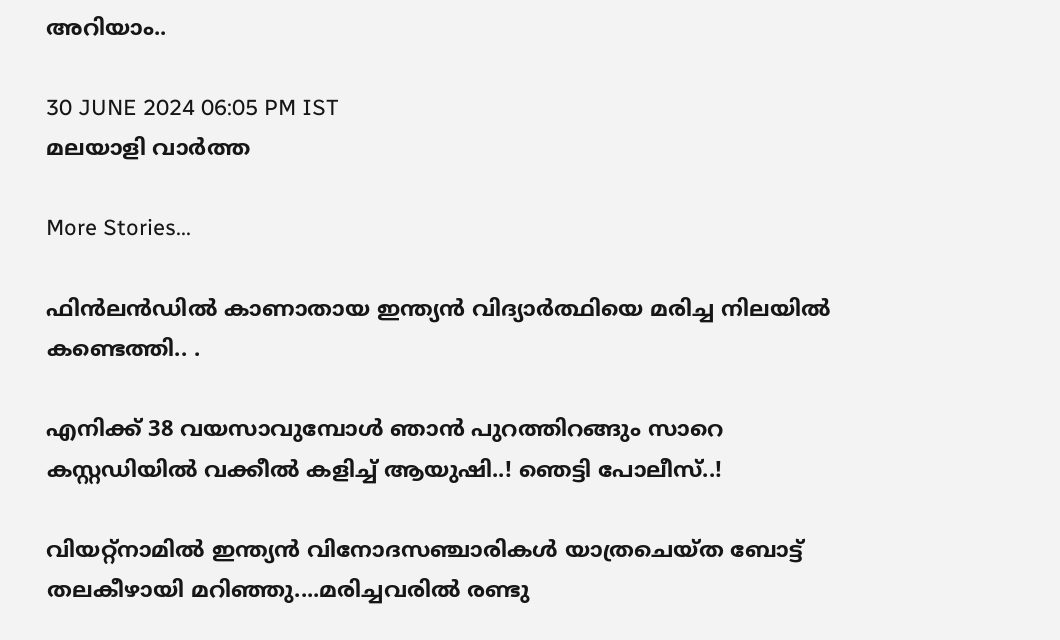അറിയാം..

30 JUNE 2024 06:05 PM IST
മലയാളി വാര്‍ത്ത

More Stories...

ഫിൻലൻഡിൽ കാണാതായ ഇന്ത്യൻ വിദ്യാർത്ഥിയെ മരിച്ച നിലയിൽ കണ്ടെത്തി.. .

എനിക്ക് 38 വയസാവുമ്പോൾ ഞാൻ പുറത്തിറങ്ങും സാറെ കസ്റ്റഡിയിൽ വക്കീൽ കളിച്ച് ആയുഷി..! ഞെട്ടി പോലീസ്..!

വിയറ്റ്‌നാമിൽ ഇന്ത്യൻ വിനോദസഞ്ചാരികൾ യാത്രചെയ്ത ബോട്ട് തലകീഴായി മറിഞ്ഞു....മരിച്ചവരിൽ രണ്ടു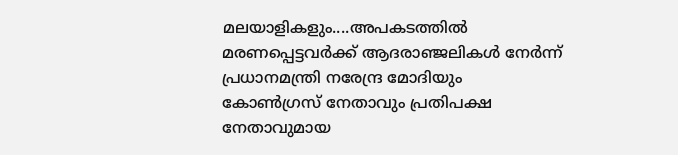മലയാളികളും....അപകടത്തിൽ മരണപ്പെട്ടവർക്ക് ആദരാഞ്ജലികൾ നേർന്ന് പ്രധാനമന്ത്രി നരേന്ദ്ര മോദിയും കോൺഗ്രസ് നേതാവും പ്രതിപക്ഷ നേതാവുമായ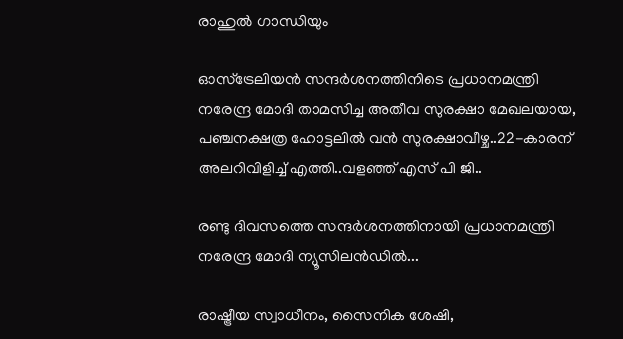രാഹുൽ ഗാന്ധിയും

ഓസ്ട്രേലിയന്‍ സന്ദര്‍ശനത്തിനിടെ പ്രധാനമന്ത്രി നരേന്ദ്ര മോദി താമസിച്ച അതീവ സുരക്ഷാ മേഖലയായ, പഞ്ചനക്ഷത്ര ഹോട്ടലില്‍ വന്‍ സുരക്ഷാവീഴ്ച..22-കാരന് അലറിവിളിച്ച് എത്തി..വളഞ്ഞ് എസ് പി ജി..

രണ്ടു ദിവസത്തെ സന്ദർശനത്തിനായി പ്രധാനമന്ത്രി നരേന്ദ്ര മോദി ന്യൂസിലൻഡിൽ...

രാഷ്ട്രീയ സ്വാധീനം, സൈനിക ശേഷി,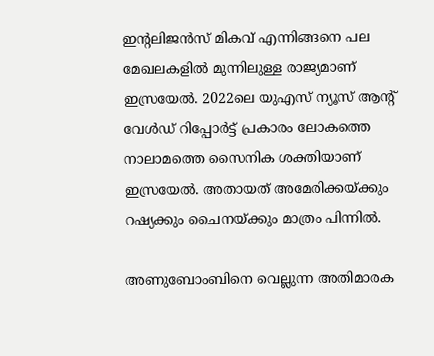ഇന്റലിജന്‍സ് മികവ് എന്നിങ്ങനെ പല മേഖലകളില്‍ മുന്നിലുള്ള രാജ്യമാണ് ഇസ്രയേല്‍. 2022ലെ യുഎസ് ന്യൂസ് ആന്റ് വേള്‍ഡ് റിപ്പോര്‍ട്ട് പ്രകാരം ലോകത്തെ നാലാമത്തെ സൈനിക ശക്തിയാണ് ഇസ്രയേല്‍. അതായത് അമേരിക്കയ്ക്കും റഷ്യക്കും ചൈനയ്ക്കും മാത്രം പിന്നില്‍.

അണുബോംബിനെ വെല്ലുന്ന അതിമാരക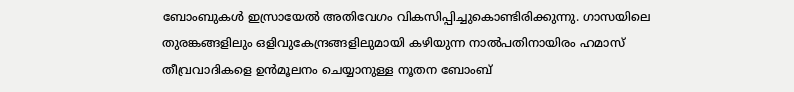ബോംബുകള്‍ ഇസ്രായേല്‍ അതിവേഗം വികസിപ്പിച്ചുകൊണ്ടിരിക്കുന്നു. ഗാസയിലെ തുരങ്കങ്ങളിലും ഒളിവുകേന്ദ്രങ്ങളിലുമായി കഴിയുന്ന നാല്‍പതിനായിരം ഹമാസ് തീവ്രവാദികളെ ഉന്‍മൂലനം ചെയ്യാനുള്ള നൂതന ബോംബ്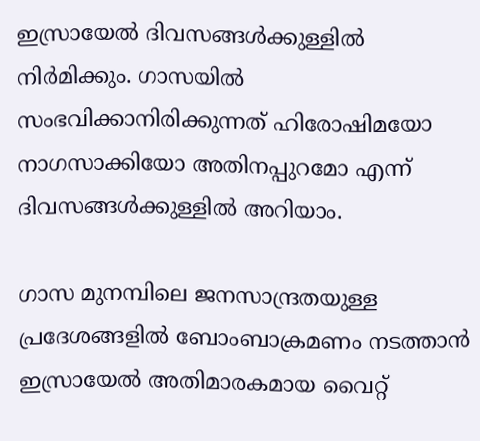ഇസ്രായേല്‍ ദിവസങ്ങള്‍ക്കുള്ളില്‍ നിര്‍മിക്കും. ഗാസയില്‍ സംഭവിക്കാനിരിക്കുന്നത് ഹിരോഷിമയോ നാഗസാക്കിയോ അതിനപ്പുറമോ എന്ന് ദിവസങ്ങള്‍ക്കുള്ളില്‍ അറിയാം.

ഗാസ മുനമ്പിലെ ജനസാന്ദ്രതയുള്ള പ്രദേശങ്ങളിൽ ബോംബാക്രമണം നടത്താൻ ഇസ്രായേൽ അതിമാരകമായ വൈറ്റ്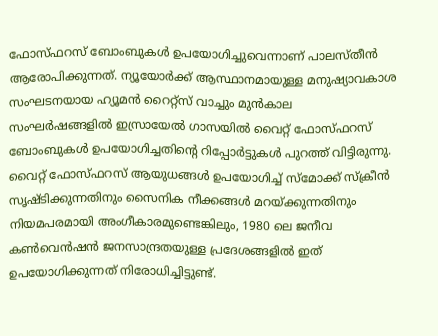ഫോസ്ഫറസ് ബോംബുകള്‍ ഉപയോഗിച്ചുവെന്നാണ് പാലസ്തീന്‍ ആരോപിക്കുന്നത്. ന്യൂയോർക്ക് ആസ്ഥാനമായുള്ള മനുഷ്യാവകാശ സംഘടനയായ ഹ്യൂമൻ റൈറ്റ്‌സ് വാച്ചും മുൻകാല സംഘർഷങ്ങളിൽ ഇസ്രായേൽ ഗാസയിൽ വൈറ്റ് ഫോസ്ഫറസ് ബോംബുകൾ ഉപയോഗിച്ചതിന്റെ റിപ്പോർട്ടുകൾ പുറത്ത് വിട്ടിരുന്നു. വൈറ്റ് ഫോസ്ഫറസ് ആയുധങ്ങൾ ഉപയോഗിച്ച് സ്മോക്ക് സ്‌ക്രീൻ സൃഷ്ടിക്കുന്നതിനും സൈനിക നീക്കങ്ങൾ മറയ്ക്കുന്നതിനും നിയമപരമായി അംഗീകാരമുണ്ടെങ്കിലും, 1980 ലെ ജനീവ കൺവെൻഷൻ ജനസാന്ദ്രതയുള്ള പ്രദേശങ്ങളിൽ ഇത് ഉപയോഗിക്കുന്നത് നിരോധിച്ചിട്ടുണ്ട്.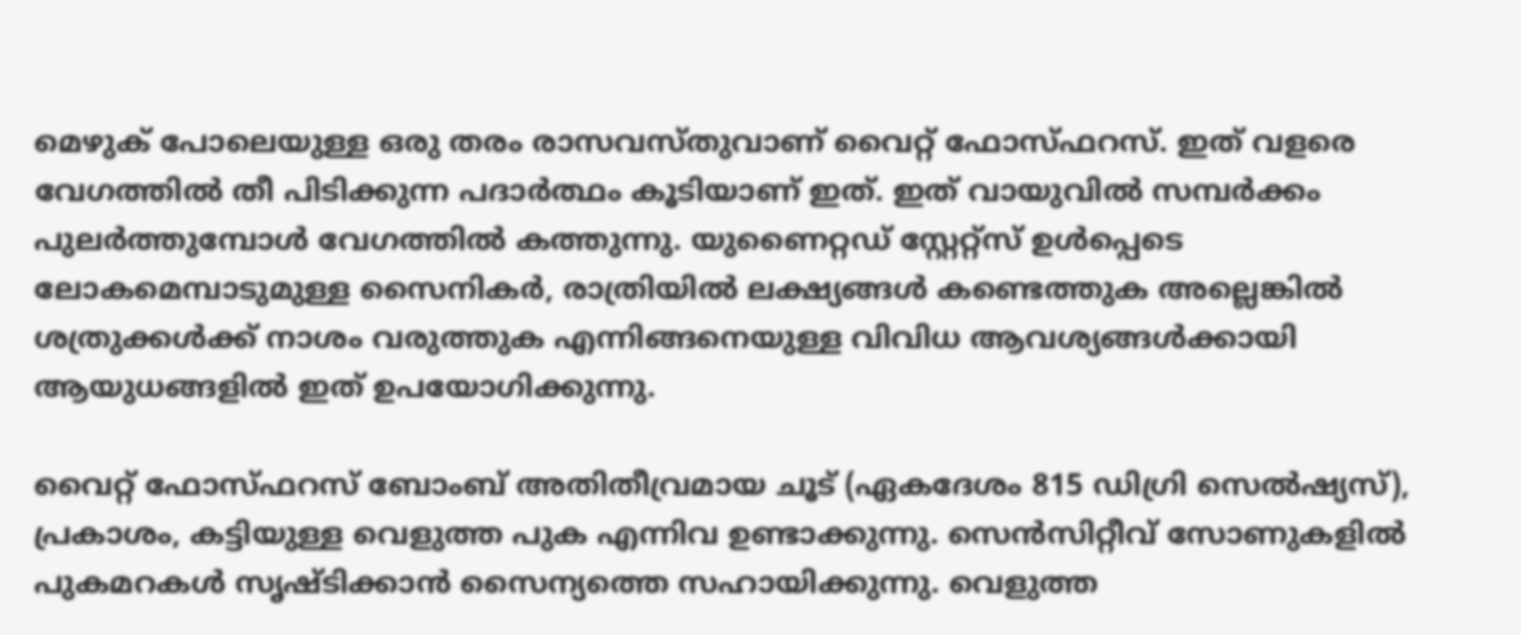മെഴുക് പോലെയുള്ള ഒരു തരം രാസവസ്തുവാണ് വൈറ്റ് ഫോസ്ഫറസ്. ഇത് വളരെ വേഗത്തില്‍ തീ പിടിക്കുന്ന പദാർത്ഥം കൂടിയാണ് ഇത്. ഇത് വായുവിൽ സമ്പർക്കം പുലർത്തുമ്പോൾ വേഗത്തില്‍ കത്തുന്നു. യുണൈറ്റഡ് സ്റ്റേറ്റ്സ് ഉൾപ്പെടെ ലോകമെമ്പാടുമുള്ള സൈനികർ, രാത്രിയിൽ ലക്ഷ്യങ്ങൾ കണ്ടെത്തുക അല്ലെങ്കിൽ ശത്രുക്കൾക്ക് നാശം വരുത്തുക എന്നിങ്ങനെയുള്ള വിവിധ ആവശ്യങ്ങൾക്കായി ആയുധങ്ങളിൽ ഇത് ഉപയോഗിക്കുന്നു.

വൈറ്റ് ഫോസ്ഫറസ് ബോംബ് അതിതീവ്രമായ ചൂട് (ഏകദേശം 815 ഡിഗ്രി സെൽഷ്യസ്), പ്രകാശം, കട്ടിയുള്ള വെളുത്ത പുക എന്നിവ ഉണ്ടാക്കുന്നു. സെൻസിറ്റീവ് സോണുകളിൽ പുകമറകൾ സൃഷ്ടിക്കാൻ സൈന്യത്തെ സഹായിക്കുന്നു. വെളുത്ത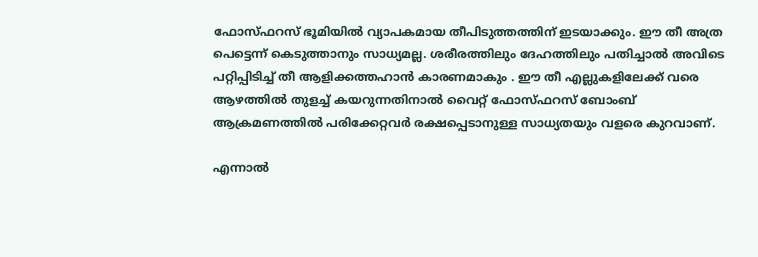ഫോസ്ഫറസ് ഭൂമിയിൽ വ്യാപകമായ തീപിടുത്തത്തിന് ഇടയാക്കും. ഈ തീ അത്ര പെട്ടെന്ന് കെടുത്താനും സാധ്യമല്ല. ശരീരത്തിലും ദേഹത്തിലും പതിച്ചാല്‍ അവിടെ പറ്റിപ്പിടിച്ച് തീ ആളിക്കത്തഹാൻ കാരണമാകും . ഈ തീ എല്ലുകളിലേക്ക് വരെ ആഴത്തില്‍ തുളച്ച് കയറുന്നതിനാൽ വൈറ്റ് ഫോസ്ഫറസ് ബോംബ് ആക്രമണത്തില്‍ പരിക്കേറ്റവർ രക്ഷപ്പെടാനുള്ള സാധ്യതയും വളരെ കുറവാണ്.

എന്നാൽ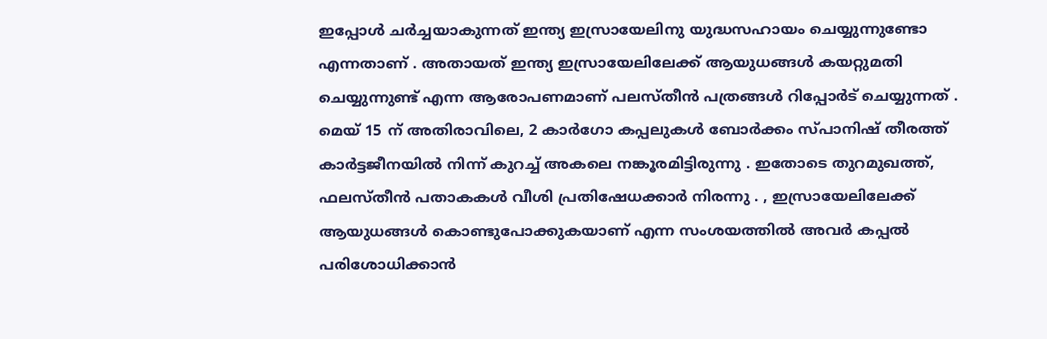ഇപ്പോൾ ചർച്ചയാകുന്നത് ഇന്ത്യ ഇസ്രായേലിനു യുദ്ധസഹായം ചെയ്യുന്നുണ്ടോ എന്നതാണ് . അതായത് ഇന്ത്യ ഇസ്രായേലിലേക്ക് ആയുധങ്ങൾ കയറ്റുമതി ചെയ്യുന്നുണ്ട് എന്ന ആരോപണമാണ് പലസ്‌തീൻ പത്രങ്ങൾ റിപ്പോർട് ചെയ്യുന്നത് . മെയ് 15 ന് അതിരാവിലെ, 2 കാർഗോ കപ്പലുകൾ ബോർക്കം സ്പാനിഷ് തീരത്ത് കാർട്ടജീനയിൽ നിന്ന് കുറച്ച് അകലെ നങ്കൂരമിട്ടിരുന്നു . ഇതോടെ തുറമുഖത്ത്, ഫലസ്തീൻ പതാകകൾ വീശി പ്രതിഷേധക്കാർ നിരന്നു . , ഇസ്രായേലിലേക്ക് ആയുധങ്ങൾ കൊണ്ടുപോക്കുകയാണ് എന്ന സംശയത്തിൽ അവർ കപ്പൽ പരിശോധിക്കാൻ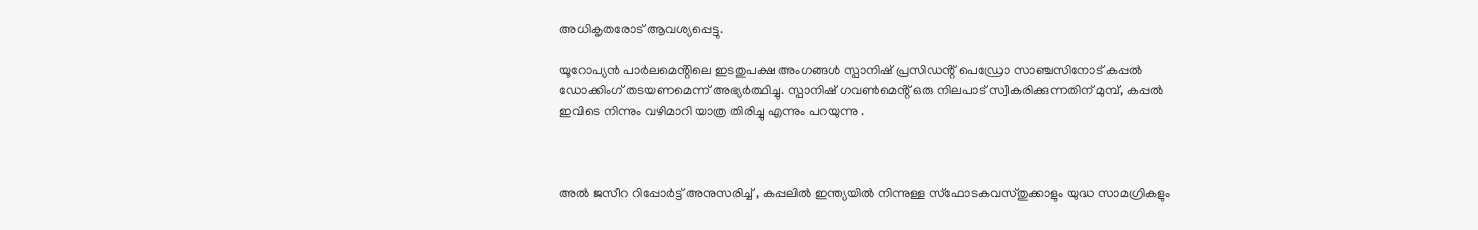അധികൃതരോട് ആവശ്യപ്പെട്ടു.

യൂറോപ്യൻ പാർലമെൻ്റിലെ ഇടതുപക്ഷ അംഗങ്ങൾ സ്പാനിഷ് പ്രസിഡൻ്റ് പെഡ്രോ സാഞ്ചസിനോട് കപ്പൽ ഡോക്കിംഗ് തടയണമെന്ന് അഭ്യർത്ഥിച്ചു. സ്പാനിഷ് ഗവൺമെൻ്റ് ഒരു നിലപാട് സ്വീകരിക്കുന്നതിന് മുമ്പ്, കപ്പൽ ഇവിടെ നിന്നും വഴിമാറി യാത്ര തിരിച്ചു എന്നും പറയുന്നു .



അൽ ജസീറ റിപ്പോർട്ട് അനുസരിച്ച് , കപ്പലിൽ ഇന്ത്യയിൽ നിന്നുള്ള സ്ഫോടകവസ്തുക്കാളും യുദ്ധ സാമഗ്രികളും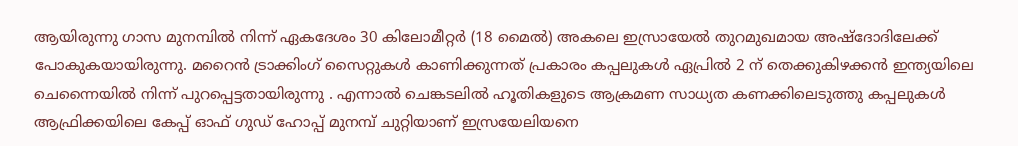ആയിരുന്നു ഗാസ മുനമ്പിൽ നിന്ന് ഏകദേശം 30 കിലോമീറ്റർ (18 മൈൽ) അകലെ ഇസ്രായേൽ തുറമുഖമായ അഷ്‌ദോദിലേക്ക് പോകുകയായിരുന്നു. മറൈൻ ട്രാക്കിംഗ് സൈറ്റുകൾ കാണിക്കുന്നത് പ്രകാരം കപ്പലുകൾ ഏപ്രിൽ 2 ന് തെക്കുകിഴക്കൻ ഇന്ത്യയിലെ ചെന്നൈയിൽ നിന്ന് പുറപ്പെട്ടതായിരുന്നു . എന്നാൽ ചെങ്കടലിൽ ഹൂതികളുടെ ആക്രമണ സാധ്യത കണക്കിലെടുത്തു കപ്പലുകൾ ആഫ്രിക്കയിലെ കേപ്പ് ഓഫ് ഗുഡ് ഹോപ്പ് മുനമ്പ് ചുറ്റിയാണ് ഇസ്രയേലിയനെ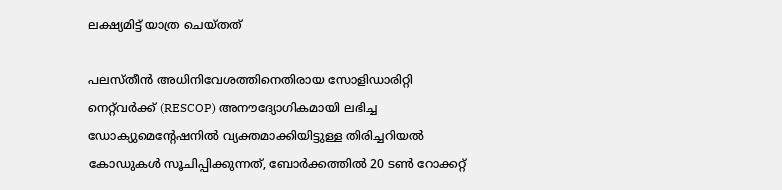ലക്ഷ്യമിട്ട് യാത്ര ചെയ്തത്

പലസ്തീൻ അധിനിവേശത്തിനെതിരായ സോളിഡാരിറ്റി നെറ്റ്‌വർക്ക് (RESCOP) അനൗദ്യോഗികമായി ലഭിച്ച ഡോക്യുമെൻ്റേഷനിൽ വ്യക്തമാക്കിയിട്ടുള്ള തിരിച്ചറിയൽ കോഡുകൾ സൂചിപ്പിക്കുന്നത്, ബോർക്കത്തിൽ 20 ടൺ റോക്കറ്റ്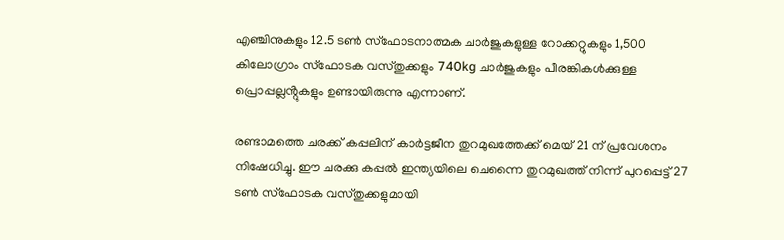എഞ്ചിനുകളും 12.5 ടൺ സ്‌ഫോടനാത്മക ചാർജുകളുള്ള റോക്കറ്റുകളും 1,500 കിലോഗ്രാം സ്‌ഫോടക വസ്തുക്കളും 740kg ചാർജുകളും പീരങ്കികൾക്കുള്ള പ്രൊപ്പല്ലൻ്റുകളും ഉണ്ടായിരുന്നു എന്നാണ്.

രണ്ടാമത്തെ ചരക്ക് കപ്പലിന് കാർട്ടജീന തുറമുഖത്തേക്ക് മെയ് 21 ന് പ്രവേശനം നിഷേധിച്ചു. ഈ ചരക്കു കപ്പൽ ഇന്ത്യയിലെ ചെന്നൈ തുറമുഖത്ത് നിന്ന് പുറപ്പെട്ട് 27 ടൺ സ്‌ഫോടക വസ്തുക്കളുമായി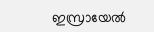ഇസ്രായേൽ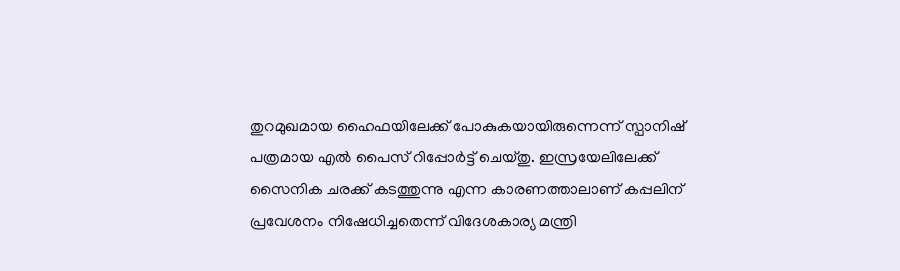തുറമുഖമായ ഹൈഫയിലേക്ക് പോകുകയായിരുന്നെന്ന് സ്പാനിഷ് പത്രമായ എൽ പൈസ് റിപ്പോർട്ട് ചെയ്തു. ഇസ്രയേലിലേക്ക് സൈനിക ചരക്ക് കടത്തുന്നു എന്ന കാരണത്താലാണ് കപ്പലിന് പ്രവേശനം നിഷേധിച്ചതെന്ന് വിദേശകാര്യ മന്ത്രി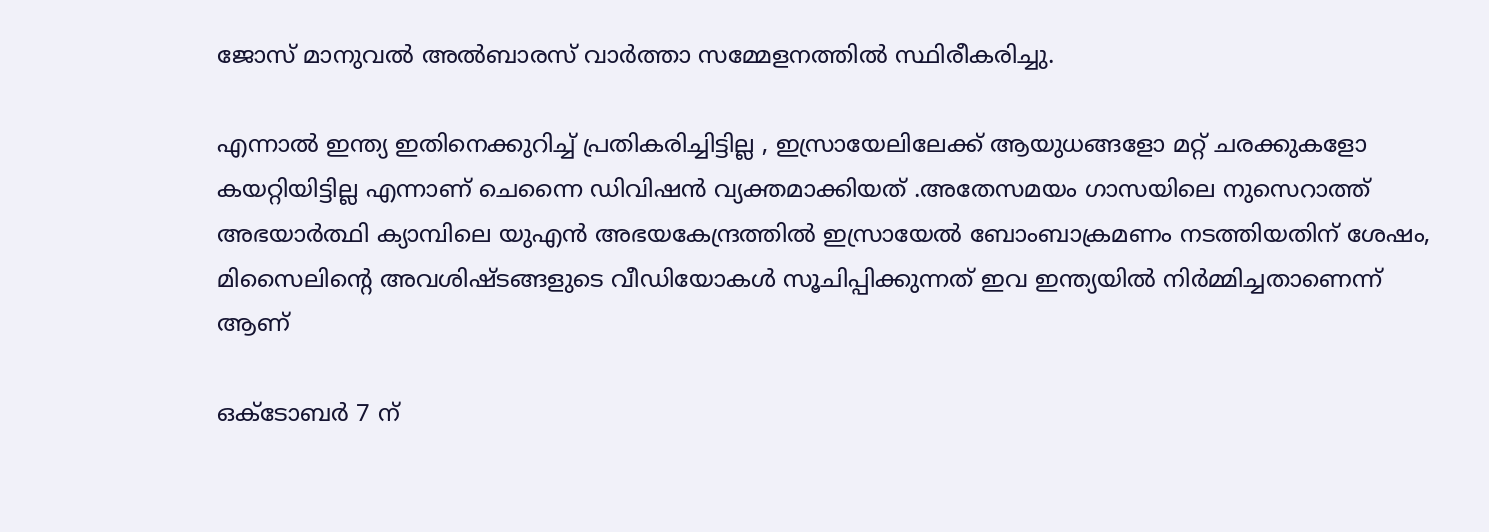ജോസ് മാനുവൽ അൽബാരസ് വാർത്താ സമ്മേളനത്തിൽ സ്ഥിരീകരിച്ചു.

എന്നാൽ ഇന്ത്യ ഇതിനെക്കുറിച്ച് പ്രതികരിച്ചിട്ടില്ല , ഇസ്രായേലിലേക്ക് ആയുധങ്ങളോ മറ്റ് ചരക്കുകളോ കയറ്റിയിട്ടില്ല എന്നാണ് ചെന്നൈ ഡിവിഷൻ വ്യക്തമാക്കിയത് .അതേസമയം ഗാസയിലെ നുസെറാത്ത് അഭയാർത്ഥി ക്യാമ്പിലെ യുഎൻ അഭയകേന്ദ്രത്തിൽ ഇസ്രായേൽ ബോംബാക്രമണം നടത്തിയതിന് ശേഷം, മിസൈലിൻ്റെ അവശിഷ്ടങ്ങളുടെ വീഡിയോകൾ സൂചിപ്പിക്കുന്നത് ഇവ ഇന്ത്യയിൽ നിർമ്മിച്ചതാണെന്ന് ആണ്

ഒക്ടോബർ 7 ന്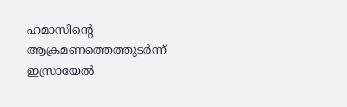ഹമാസിൻ്റെ ആക്രമണത്തെത്തുടർന്ന് ഇസ്രായേൽ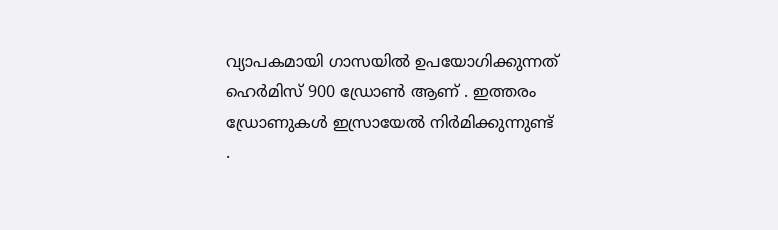വ്യാപകമായി ഗാസയിൽ ഉപയോഗിക്കുന്നത് ഹെർമിസ് 900 ഡ്രോൺ ആണ് . ഇത്തരം ഡ്രോണുകൾ ഇസ്രായേൽ നിർമിക്കുന്നുണ്ട് .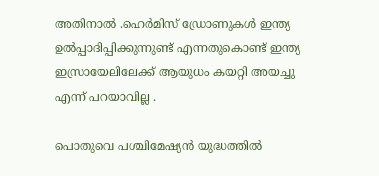അതിനാൽ .ഹെർമിസ് ഡ്രോണുകൾ ഇന്ത്യ ഉൽപ്പാദിപ്പിക്കുന്നുണ്ട് എന്നതുകൊണ്ട് ഇന്ത്യ ഇസ്രായേലിലേക്ക് ആയുധം കയറ്റി അയച്ചു എന്ന് പറയാവില്ല .

പൊതുവെ പശ്ചിമേഷ്യന്‍ യുദ്ധത്തില്‍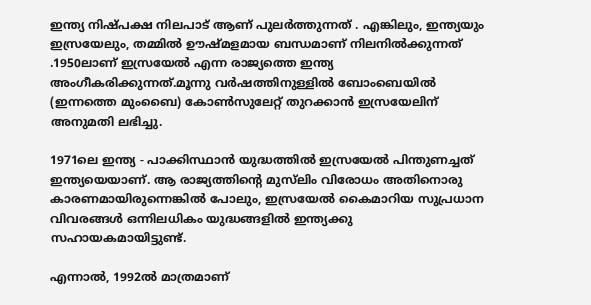ഇന്ത്യ നിഷ്പക്ഷ നിലപാട് ആണ് പുലര്‍ത്തുന്നത് . എങ്കിലും, ഇന്ത്യയും ഇസ്രയേലും, തമ്മിൽ ഊഷ്മളമായ ബന്ധമാണ് നിലനിൽക്കുന്നത് .1950ലാണ് ഇസ്രയേൽ എന്ന രാജ്യത്തെ ഇന്ത്യ അംഗീകരിക്കുന്നത്.മൂന്നു വർഷത്തിനുള്ളിൽ ബോംബെയിൽ (ഇന്നത്തെ മുംബൈ) കോൺസുലേറ്റ് തുറക്കാൻ ഇസ്രയേലിന് അനുമതി ലഭിച്ചു.

1971ലെ ഇന്ത്യ - പാക്കിസ്ഥാൻ യുദ്ധത്തിൽ ഇസ്രയേൽ പിന്തുണച്ചത് ഇന്ത്യയെയാണ്. ആ രാജ്യത്തിന്‍റെ മുസ്‌ലിം വിരോധം അതിനൊരു കാരണമായിരുന്നെങ്കിൽ പോലും, ഇസ്രയേൽ കൈമാറിയ സുപ്രധാന വിവരങ്ങൾ ഒന്നിലധികം യുദ്ധങ്ങളിൽ ഇന്ത്യക്കു സഹായകമായിട്ടുണ്ട്.

എന്നാൽ, 1992ൽ മാത്രമാണ്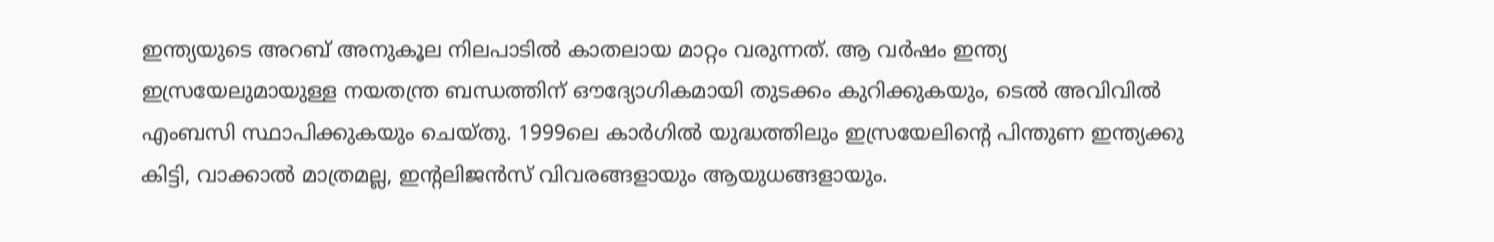ഇന്ത്യയുടെ അറബ് അനുകൂല നിലപാടിൽ കാതലായ മാറ്റം വരുന്നത്. ആ വർഷം ഇന്ത്യ ഇസ്രയേലുമായുള്ള നയതന്ത്ര ബന്ധത്തിന് ഔദ്യോഗികമായി തുടക്കം കുറിക്കുകയും, ടെൽ അവിവിൽ എംബസി സ്ഥാപിക്കുകയും ചെയ്തു. 1999ലെ കാർഗിൽ യുദ്ധത്തിലും ഇസ്രയേലിന്‍റെ പിന്തുണ ഇന്ത്യക്കു കിട്ടി, വാക്കാൽ മാത്രമല്ല, ഇന്‍റലിജൻസ് വിവരങ്ങളായും ആയുധങ്ങളായും.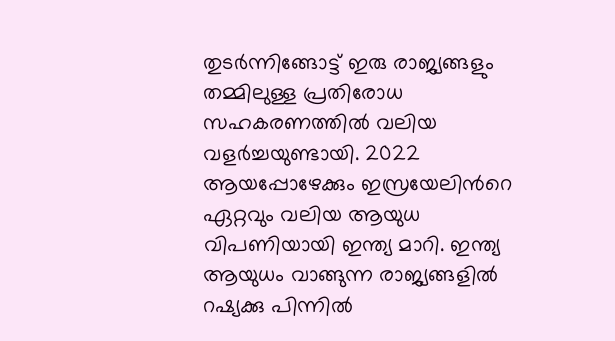തുടർന്നിങ്ങോട്ട് ഇരു രാജ്യങ്ങളും തമ്മിലുള്ള പ്രതിരോധ സഹകരണത്തിൽ വലിയ വളർച്ചയുണ്ടായി. 2022 ആയപ്പോഴേക്കും ഇസ്രയേലിന്‍റെ ഏറ്റവും വലിയ ആയുധ വിപണിയായി ഇന്ത്യ മാറി. ഇന്ത്യ ആയുധം വാങ്ങുന്ന രാജ്യങ്ങളിൽ റഷ്യക്കു പിന്നിൽ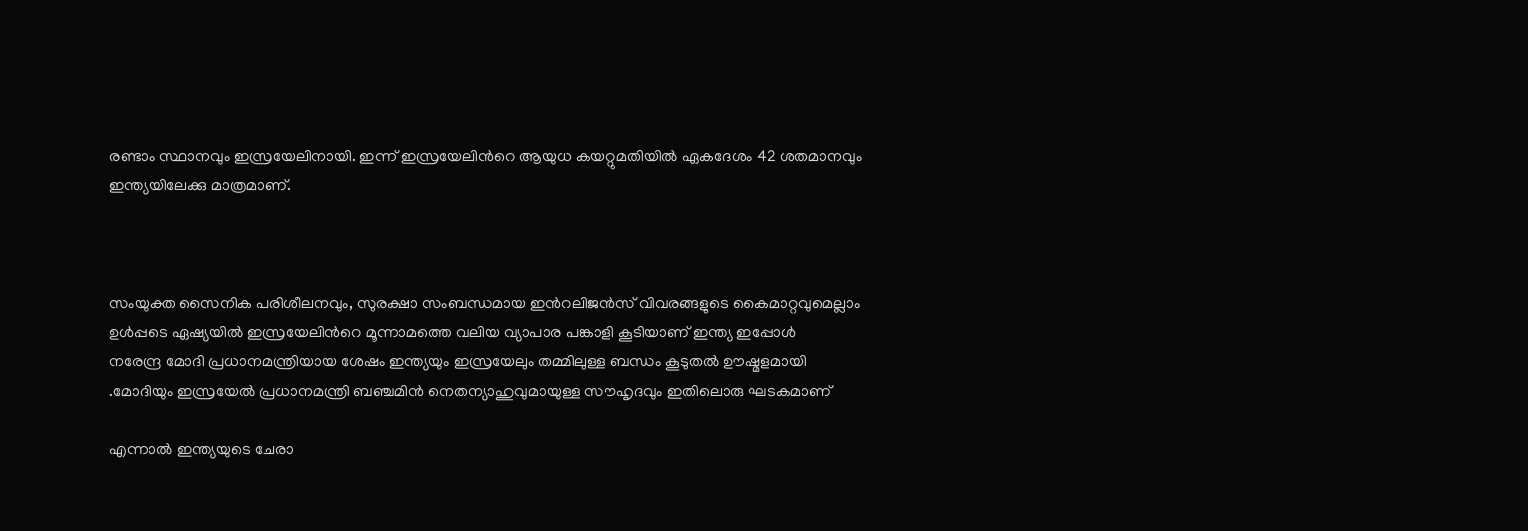രണ്ടാം സ്ഥാനവും ഇസ്രയേലിനായി. ഇന്ന് ഇസ്രയേലിന്‍റെ ആയുധ കയറ്റുമതിയിൽ ഏകദേശം 42 ശതമാനവും ഇന്ത്യയിലേക്കു മാത്രമാണ്.



സംയുക്ത സൈനിക പരിശീലനവും, സുരക്ഷാ സംബന്ധമായ ഇന്‍റലിജൻസ് വിവരങ്ങളുടെ കൈമാറ്റവുമെല്ലാം ഉൾപ്പടെ ഏഷ്യയിൽ ഇസ്രയേലിന്‍റെ മൂന്നാമത്തെ വലിയ വ്യാപാര പങ്കാളി കൂടിയാണ് ഇന്ത്യ ഇപ്പോൾ
നരേന്ദ്ര മോദി പ്രധാനമന്ത്രിയായ ശേഷം ഇന്ത്യയും ഇസ്രയേലും തമ്മിലുള്ള ബന്ധം കൂടുതൽ ഊഷ്മളമായി .മോദിയും ഇസ്രയേൽ പ്രധാനമന്ത്രി ബഞ്ചമിൻ നെതന്യാഹുവുമായുള്ള സൗഹൃദവും ഇതിലൊരു ഘടകമാണ്

എന്നാൽ ഇന്ത്യയുടെ ചേരാ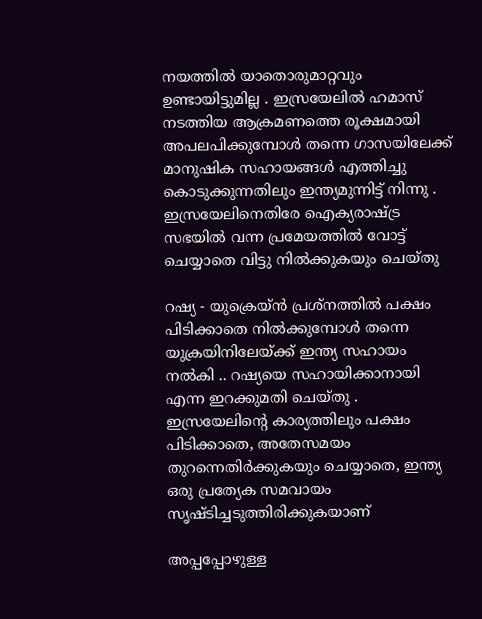നയത്തിൽ യാതൊരുമാറ്റവും ഉണ്ടായിട്ടുമില്ല . ഇസ്രയേലിൽ ഹമാസ് നടത്തിയ ആക്രമണത്തെ രൂക്ഷമായി അപലപിക്കുമ്പോൾ തന്നെ ഗാസയിലേക്ക് മാനുഷിക സഹായങ്ങൾ എത്തിച്ചു കൊടുക്കുന്നതിലും ഇന്ത്യമുന്നിട്ട് നിന്നു . ഇസ്രയേലിനെതിരേ ഐക്യരാഷ്‌ട്ര സഭയിൽ വന്ന പ്രമേയത്തിൽ വോട്ട് ചെയ്യാതെ വിട്ടു നിൽക്കുകയും ചെയ്തു

റഷ്യ - യുക്രെയ്ൻ പ്രശ്നത്തിൽ പക്ഷം പിടിക്കാതെ നിൽക്കുമ്പോൾ തന്നെ യുക്രയിനിലേയ്ക്ക് ഇന്ത്യ സഹായം നൽകി .. റഷ്യയെ സഹായിക്കാനായി എന്ന ഇറക്കുമതി ചെയ്തു . ഇസ്രയേലിന്‍റെ കാര്യത്തിലും പക്ഷം പിടിക്കാതെ, അതേസമയം തുറന്നെതിർക്കുകയും ചെയ്യാതെ, ഇന്ത്യ ഒരു പ്രത്യേക സമവായം സൃഷ്ടിച്ചടുത്തിരിക്കുകയാണ്

അപ്പപ്പോഴുള്ള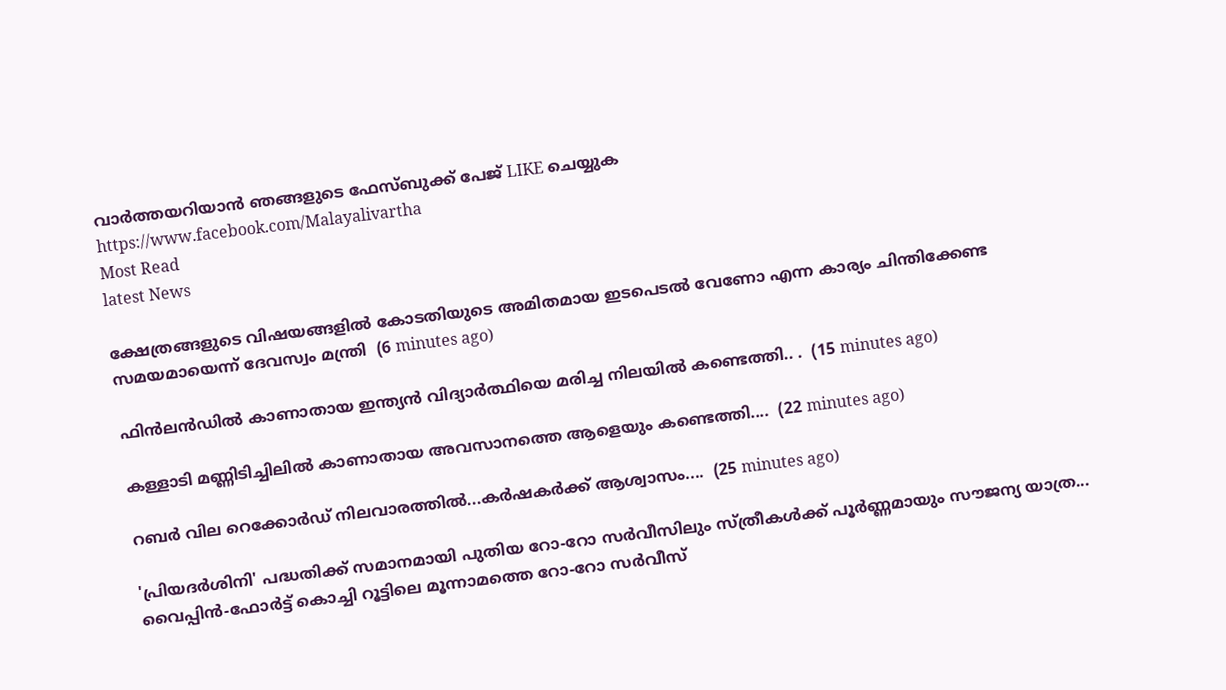വാര്‍ത്തയറിയാന്‍ ഞങ്ങളുടെ ഫേസ്‌ബുക്ക്‌ പേജ് LIKE ചെയ്യുക
https://www.facebook.com/Malayalivartha
Most Read
latest News

ക്ഷേത്രങ്ങളുടെ വിഷയങ്ങളിൽ കോടതിയുടെ അമിതമായ ഇടപെടൽ വേണോ എന്ന കാര്യം ചിന്തിക്കേണ്ട സമയമായെന്ന് ദേവസ്വം മന്ത്രി  (6 minutes ago)

ഫിൻലൻഡിൽ കാണാതായ ഇന്ത്യൻ വിദ്യാർത്ഥിയെ മരിച്ച നിലയിൽ കണ്ടെത്തി.. .  (15 minutes ago)

കള്ളാടി മണ്ണിടിച്ചിലിൽ കാണാതായ അവസാനത്തെ ആളെയും കണ്ടെത്തി....  (22 minutes ago)

റബര്‍ വില റെക്കോര്‍ഡ് നിലവാരത്തില്‍...കർഷകർക്ക് ആശ്വാസം....  (25 minutes ago)

'പ്രിയദർശിനി' പദ്ധതിക്ക് സമാനമായി പുതിയ റോ-റോ സർവീസിലും സ്ത്രീകൾക്ക് പൂർണ്ണമായും സൗജന്യ യാത്ര... വൈപ്പിൻ-ഫോർട്ട് കൊച്ചി റൂട്ടിലെ മൂന്നാമത്തെ റോ-റോ സർവീസ്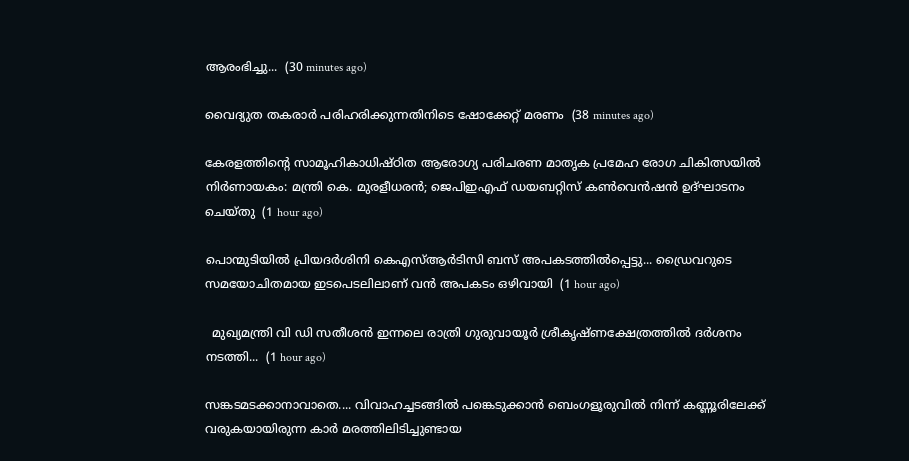ആരംഭിച്ചു...  (30 minutes ago)

വൈദ്യുത തകരാർ പരിഹരിക്കുന്നതിനിടെ ഷോക്കേറ്റ് മരണം  (38 minutes ago)

കേരളത്തിന്‍റെ സാമൂഹികാധിഷ്ഠിത ആരോഗ്യ പരിചരണ മാതൃക പ്രമേഹ രോഗ ചികിത്സയില്‍ നിര്‍ണായകം: മന്ത്രി കെ. മുരളീധരന്‍; ജെപിഇഎഫ് ഡയബറ്റിസ് കണ്‍വെന്‍ഷന്‍ ഉദ്ഘാടനം ചെയ്തു  (1 hour ago)

പൊന്മുടിയിൽ പ്രിയദര്‍ശിനി കെഎസ്ആര്‍ടിസി ബസ് അപകടത്തില്‍പ്പെട്ടു... ഡ്രൈവറുടെ സമയോചിതമായ ഇടപെടലിലാണ് വൻ അപകടം ഒഴിവായി  (1 hour ago)

  മുഖ്യമന്ത്രി വി ഡി സതീശൻ ഇന്നലെ രാത്രി ഗുരുവായൂർ ശ്രീകൃഷ്ണക്ഷേത്രത്തിൽ ദർശനം നടത്തി...  (1 hour ago)

സങ്കടമടക്കാനാവാതെ.... വിവാഹച്ചടങ്ങിൽ പങ്കെടുക്കാൻ ബെംഗളൂരുവിൽ നിന്ന് കണ്ണൂരിലേക്ക് വരുകയായിരുന്ന കാർ മരത്തിലിടിച്ചുണ്ടായ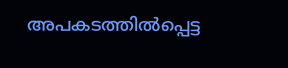അപകടത്തിൽപ്പെട്ട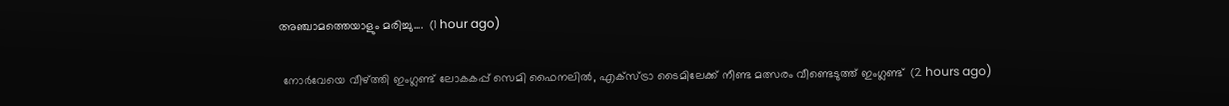അഞ്ചാമത്തെയാളും മരിച്ചു....  (1 hour ago)

 നോർവേയെ വീഴ്ത്തി ഇംഗ്ലണ്ട് ലോകകപ്പ് സെമി ഫൈനലിൽ, എക്സ്ട്രാ ടൈമിലേക്ക് നീണ്ട മത്സരം വീണ്ടെടുത്ത് ഇംഗ്ലണ്ട്  (2 hours ago)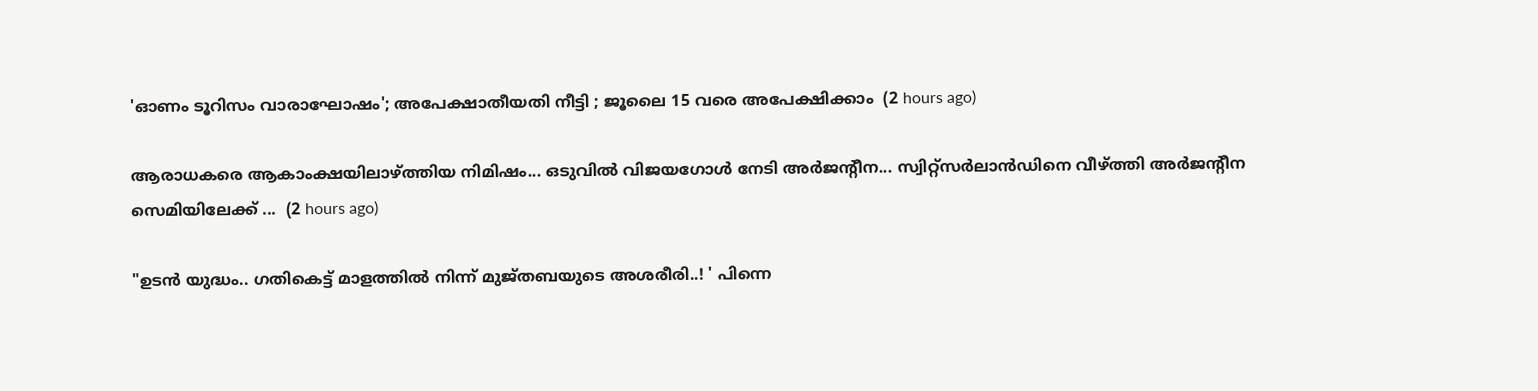'ഓണം ടൂറിസം വാരാഘോഷം'; അപേക്ഷാതീയതി നീട്ടി ; ജൂലൈ 15 വരെ അപേക്ഷിക്കാം  (2 hours ago)

ആരാധകരെ ആകാംക്ഷയിലാഴ്ത്തിയ നിമിഷം... ഒടുവിൽ വിജയഗോൾ നേടി അർജന്റീന... സ്വിറ്റ്സർലാൻഡിനെ വീഴ്ത്തി അ‌ർജന്റീന സെമിയിലേക്ക് ...  (2 hours ago)

"ഉടൻ യുദ്ധം.. ഗതികെട്ട് മാളത്തിൽ നിന്ന് മുജ്തബയുടെ അശരീരി..! ' പിന്നെ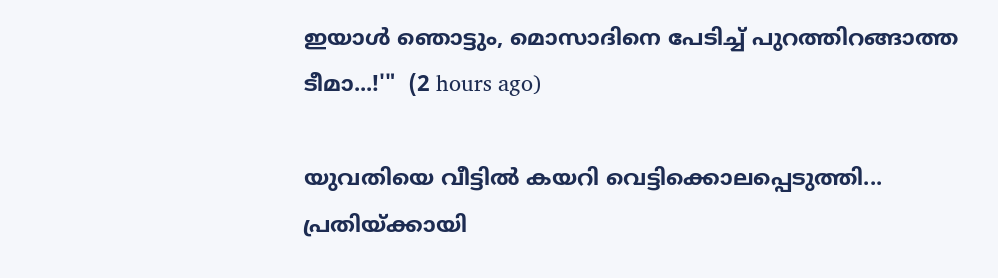ഇയാൾ ഞൊട്ടും, മൊസാദിനെ പേടിച്ച് പുറത്തിറങ്ങാത്ത ടീമാ...!'"  (2 hours ago)

യുവതിയെ വീട്ടിൽ കയറി വെട്ടിക്കൊലപ്പെടുത്തി... പ്രതിയ്ക്കായി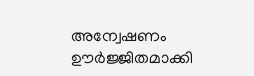അന്വേഷണം ഊർജ്ജിതമാക്കി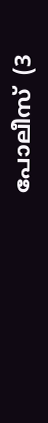പോലീസ്  (3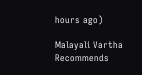hours ago)

Malayali Vartha Recommends